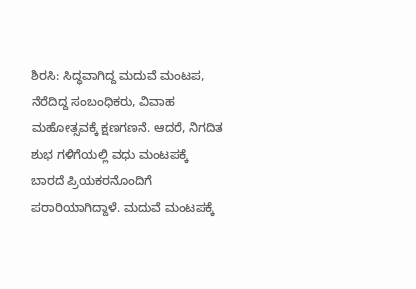ಶಿರಸಿ: ಸಿದ್ಧವಾಗಿದ್ದ ಮದುವೆ ಮಂಟಪ, ನೆರೆದಿದ್ದ ಸಂಬಂಧಿಕರು, ವಿವಾಹ ಮಹೋತ್ಸವಕ್ಕೆ ಕ್ಷಣಗಣನೆ. ಆದರೆ, ನಿಗದಿತ ಶುಭ ಗಳಿಗೆಯಲ್ಲಿ ವಧು ಮಂಟಪಕ್ಕೆ ಬಾರದೆ ಪ್ರಿಯಕರನೊಂದಿಗೆ ಪರಾರಿಯಾಗಿದ್ದಾಳೆ. ಮದುವೆ ಮಂಟಪಕ್ಕೆ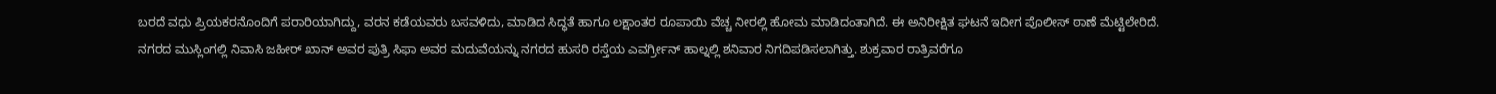ಬರದೆ ವಧು ಪ್ರಿಯಕರನೊಂದಿಗೆ ಪರಾರಿಯಾಗಿದ್ದು, ವರನ ಕಡೆಯವರು ಬಸವಳಿದು, ಮಾಡಿದ ಸಿದ್ಧತೆ ಹಾಗೂ ಲಕ್ಷಾಂತರ ರೂಪಾಯಿ ವೆಚ್ಚ ನೀರಲ್ಲಿ ಹೋಮ ಮಾಡಿದಂತಾಗಿದೆ. ಈ ಅನಿರೀಕ್ಷಿತ ಘಟನೆ ಇದೀಗ ಪೊಲೀಸ್ ಠಾಣೆ ಮೆಟ್ಟಿಲೇರಿದೆ.
ನಗರದ ಮುಸ್ಲಿಂಗಲ್ಲಿ ನಿವಾಸಿ ಜಹೀರ್ ಖಾನ್ ಅವರ ಪುತ್ರಿ ಸಿಫಾ ಅವರ ಮದುವೆಯನ್ನು ನಗರದ ಹುಸರಿ ರಸ್ತೆಯ ಎವರ್ಗ್ರೀನ್ ಹಾಲ್ನಲ್ಲಿ ಶನಿವಾರ ನಿಗದಿಪಡಿಸಲಾಗಿತ್ತು. ಶುಕ್ರವಾರ ರಾತ್ರಿವರೆಗೂ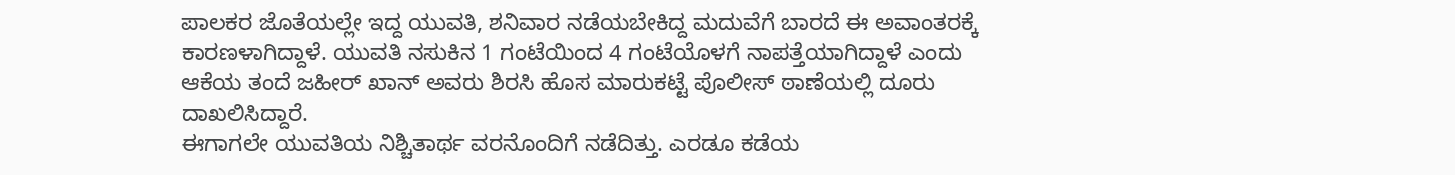ಪಾಲಕರ ಜೊತೆಯಲ್ಲೇ ಇದ್ದ ಯುವತಿ, ಶನಿವಾರ ನಡೆಯಬೇಕಿದ್ದ ಮದುವೆಗೆ ಬಾರದೆ ಈ ಅವಾಂತರಕ್ಕೆ ಕಾರಣಳಾಗಿದ್ದಾಳೆ. ಯುವತಿ ನಸುಕಿನ 1 ಗಂಟೆಯಿಂದ 4 ಗಂಟೆಯೊಳಗೆ ನಾಪತ್ತೆಯಾಗಿದ್ದಾಳೆ ಎಂದು ಆಕೆಯ ತಂದೆ ಜಹೀರ್ ಖಾನ್ ಅವರು ಶಿರಸಿ ಹೊಸ ಮಾರುಕಟ್ಟೆ ಪೊಲೀಸ್ ಠಾಣೆಯಲ್ಲಿ ದೂರು ದಾಖಲಿಸಿದ್ದಾರೆ.
ಈಗಾಗಲೇ ಯುವತಿಯ ನಿಶ್ಚಿತಾರ್ಥ ವರನೊಂದಿಗೆ ನಡೆದಿತ್ತು. ಎರಡೂ ಕಡೆಯ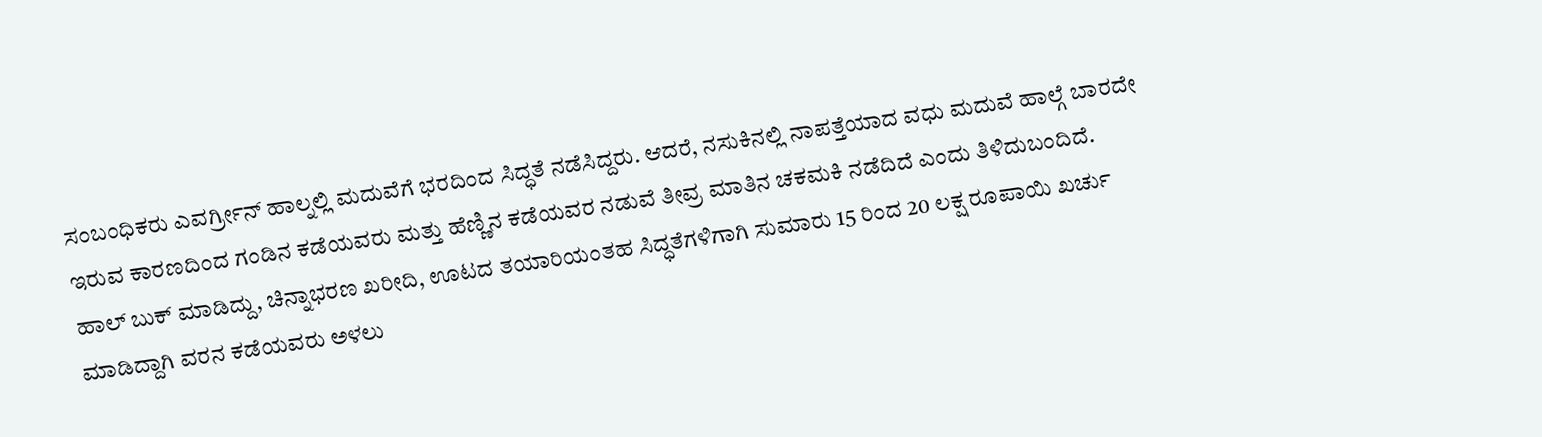ಸಂಬಂಧಿಕರು ಎವರ್ಗ್ರೀನ್ ಹಾಲ್ನಲ್ಲಿ ಮದುವೆಗೆ ಭರದಿಂದ ಸಿದ್ಧತೆ ನಡೆಸಿದ್ದರು. ಆದರೆ, ನಸುಕಿನಲ್ಲಿ ನಾಪತ್ತೆಯಾದ ವಧು ಮದುವೆ ಹಾಲ್ಗೆ ಬಾರದೇ ಇರುವ ಕಾರಣದಿಂದ ಗಂಡಿನ ಕಡೆಯವರು ಮತ್ತು ಹೆಣ್ಣಿನ ಕಡೆಯವರ ನಡುವೆ ತೀವ್ರ ಮಾತಿನ ಚಕಮಕಿ ನಡೆದಿದೆ ಎಂದು ತಿಳಿದುಬಂದಿದೆ.
ಹಾಲ್ ಬುಕ್ ಮಾಡಿದ್ದು, ಚಿನ್ನಾಭರಣ ಖರೀದಿ, ಊಟದ ತಯಾರಿಯಂತಹ ಸಿದ್ಧತೆಗಳಿಗಾಗಿ ಸುಮಾರು 15 ರಿಂದ 20 ಲಕ್ಷ ರೂಪಾಯಿ ಖರ್ಚು ಮಾಡಿದ್ದಾಗಿ ವರನ ಕಡೆಯವರು ಅಳಲು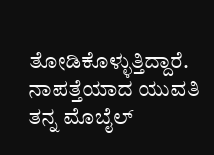ತೋಡಿಕೊಳ್ಳುತ್ತಿದ್ದಾರೆ. ನಾಪತ್ತೆಯಾದ ಯುವತಿ ತನ್ನ ಮೊಬೈಲ್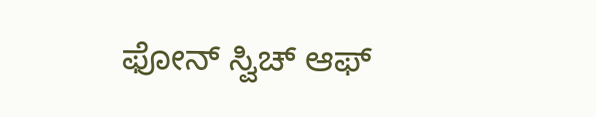ಫೋನ್ ಸ್ವಿಚ್ ಆಫ್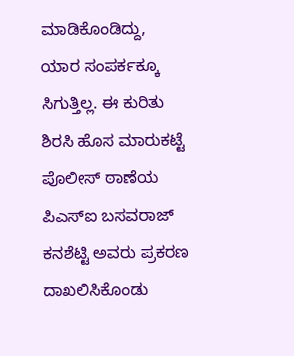ಮಾಡಿಕೊಂಡಿದ್ದು, ಯಾರ ಸಂಪರ್ಕಕ್ಕೂ ಸಿಗುತ್ತಿಲ್ಲ. ಈ ಕುರಿತು ಶಿರಸಿ ಹೊಸ ಮಾರುಕಟ್ಟೆ ಪೊಲೀಸ್ ಠಾಣೆಯ ಪಿಎಸ್ಐ ಬಸವರಾಜ್ ಕನಶೆಟ್ಟಿ ಅವರು ಪ್ರಕರಣ ದಾಖಲಿಸಿಕೊಂಡು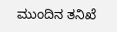ಮುಂದಿನ ತನಿಖೆ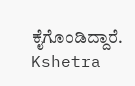ಕೈಗೊಂಡಿದ್ದಾರೆ.
Kshetra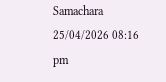Samachara
25/04/2026 08:16 pm